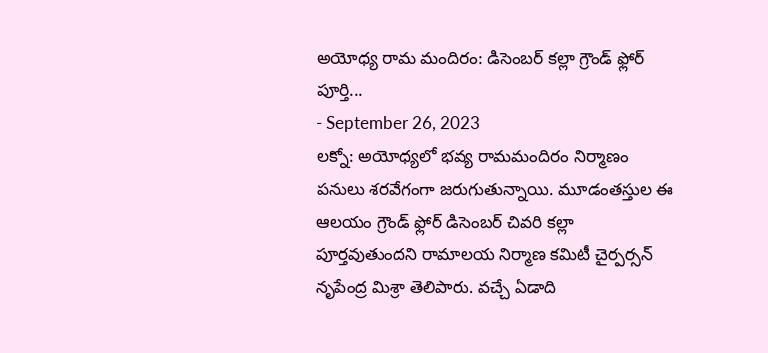అయోధ్య రామ మందిరం: డిసెంబర్ కల్లా గ్రౌండ్ ఫ్లోర్ పూర్తి...
- September 26, 2023
లక్నో: అయోధ్యలో భవ్య రామమందిరం నిర్మాణం పనులు శరవేగంగా జరుగుతున్నాయి. మూడంతస్తుల ఈ ఆలయం గ్రౌండ్ ఫ్లోర్ డిసెంబర్ చివరి కల్లా పూర్తవుతుందని రామాలయ నిర్మాణ కమిటీ చైర్పర్సన్ నృపేంద్ర మిశ్రా తెలిపారు. వచ్చే ఏడాది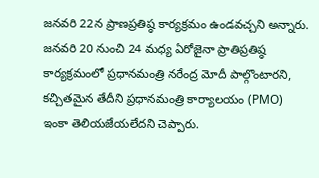జనవరి 22న ప్రాణప్రతిష్ఠ కార్యక్రమం ఉండవచ్చని అన్నారు. జనవరి 20 నుంచి 24 మధ్య ఏరోజైనా ప్రాతిప్రతిష్ఠ కార్యక్రమంలో ప్రధానమంత్రి నరేంద్ర మోదీ పాల్గొంటారని, కచ్చితమైన తేదీని ప్రధానమంత్రి కార్యాలయం (PMO) ఇంకా తెలియజేయలేదని చెప్పారు.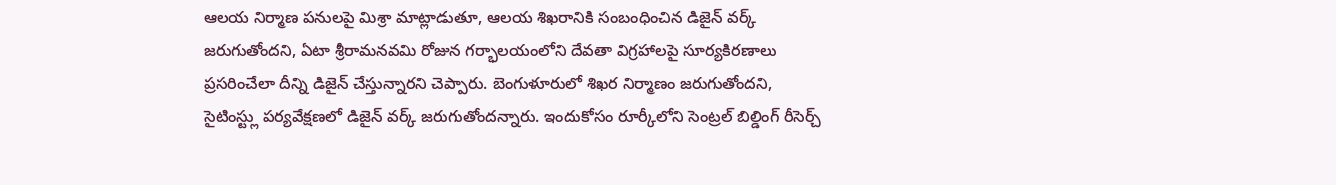ఆలయ నిర్మాణ పనులపై మిశ్రా మాట్లాడుతూ, ఆలయ శిఖరానికి సంబంధించిన డిజైన్ వర్క్ జరుగుతోందని, ఏటా శ్రీరామనవమి రోజున గర్భాలయంలోని దేవతా విగ్రహాలపై సూర్యకిరణాలు ప్రసరించేలా దీన్ని డిజైన్ చేస్తున్నారని చెప్పారు. బెంగుళూరులో శిఖర నిర్మాణం జరుగుతోందని, సైటింస్ట్లు పర్యవేక్షణలో డిజైన్ వర్క్ జరుగుతోందన్నారు. ఇందుకోసం రూర్కీలోని సెంట్రల్ బిల్డింగ్ రీసెర్చ్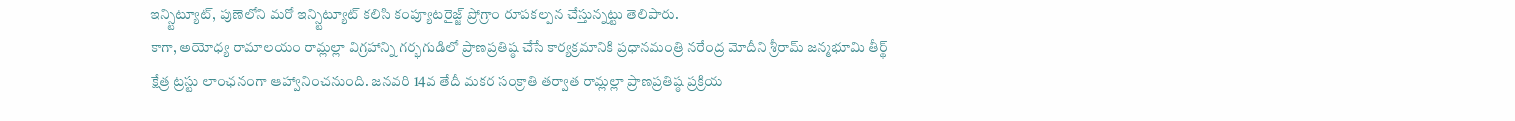ఇన్స్టిట్యూట్, పుణెలోని మరో ఇన్స్టిట్యూట్ కలిసి కంప్యూటరైజ్జ్ ప్రోగ్రాం రూపకల్పన చేస్తున్నట్టు తెలిపారు.
కాగా, అయోధ్య రామాలయం రామ్లల్లా విగ్రహాన్ని గర్భగుడిలో ప్రాణప్రతిష్ఠ చేసే కార్యక్రమానికి ప్రధానమంత్రి నరేంద్ర మోదీని శ్రీరామ్ జన్మభూమి తీర్థ్ క్షేత్ర ట్రస్టు లాంఛనంగా ఆహ్వానించనుంది. జనవరి 14వ తేదీ మకర సంక్రాతి తర్వాత రామ్లల్లా ప్రాణప్రతిష్ఠ ప్రక్రియ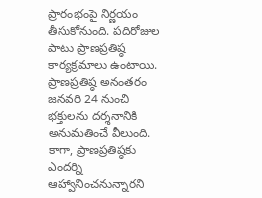ప్రారంభంపై నిర్ణయం తీసుకోనుంది. పదిరోజుల పాటు ప్రాణప్రతిష్ఠ కార్యక్రమాలు ఉంటాయి. ప్రాణప్రతిష్ఠ అనంతరం జనవరి 24 నుంచి భక్తులను దర్శనానికి అనుమతించే వీలుంది. కాగా, ప్రాణప్రతిష్ఠకు ఎందర్ని ఆహ్వానించనున్నారని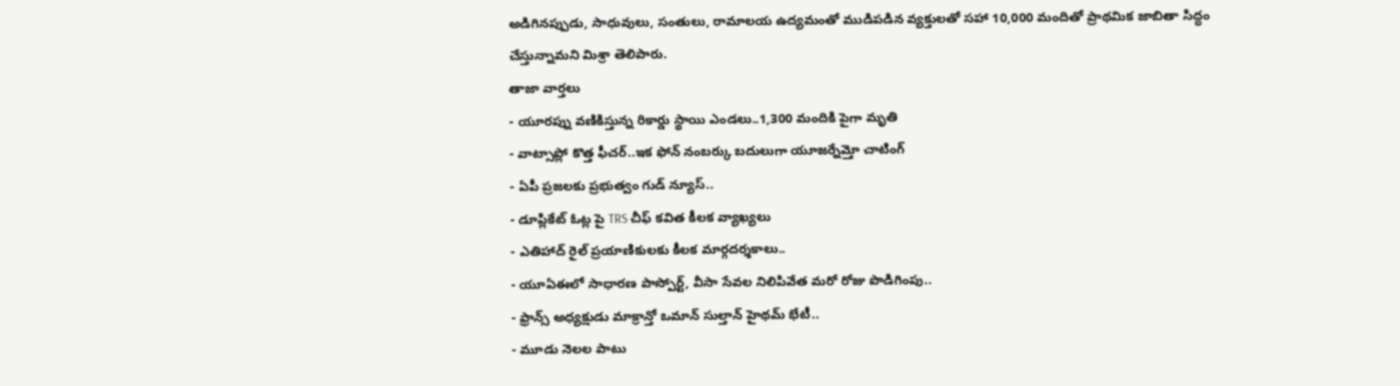అడిగినప్పుడు, సాధువులు, సంతులు, రామాలయ ఉద్యమంతో ముడిపడిన వ్యక్తులతో సహా 10,000 మందితో ప్రాథమిక జాబితా సిద్ధం చేస్తున్నామని మిశ్రా తెలిపారు.
తాజా వార్తలు
- యూరప్ను వణికిస్తున్న రికార్డు స్థాయి ఎండలు..1,300 మందికి పైగా మృతి
- వాట్సాప్లో కొత్త ఫీచర్..ఇక ఫోన్ నంబర్కు బదులుగా యూజర్నేమ్తో చాటింగ్
- ఏపీ ప్రజలకు ప్రభుత్వం గుడ్ న్యూస్..
- డూప్లికేట్ ఓట్ల పై TRS చీఫ్ కవిత కీలక వ్యాఖ్యలు
- ఎతిహాద్ రైల్ ప్రయాణికులకు కీలక మార్గదర్శకాలు..
- యూఏఈలో సాధారణ పాస్పోర్ట్, వీసా సేవల నిలిపివేత మరో రోజు పొడిగింపు..
- ఫ్రాన్స్ అధ్యక్షుడు మాక్రాన్తో ఒమాన్ సుల్తాన్ హైథమ్ భేటీ..
- మూడు నెలల పాటు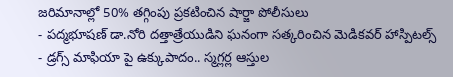జరిమానాల్లో 50% తగ్గింపు ప్రకటించిన షార్జా పోలీసులు
- పద్మభూషణ్ డా.నోరి దత్తాత్రేయుడిని ఘనంగా సత్కరించిన మెడికవర్ హాస్పిటల్స్
- డ్రగ్స్ మాఫియా పై ఉక్కుపాదం.. స్మగ్లర్ల ఆస్తుల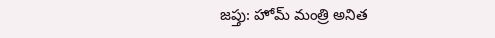జప్తు: హోమ్ మంత్రి అనిత